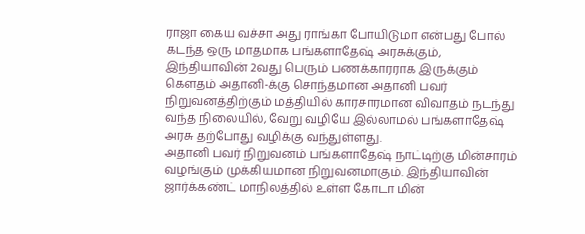ராஜா கைய வச்சா அது ராங்கா போயிடுமா என்பது போல் கடந்த ஒரு மாதமாக பங்களாதேஷ் அரசுக்கும், இந்தியாவின் 2வது பெரும் பணக்காரராக இருக்கும் கௌதம் அதானி-க்கு சொந்தமான அதானி பவர் நிறுவனத்திற்கும் மத்தியில் காரசாரமான விவாதம் நடந்து வந்த நிலையில், வேறு வழியே இல்லாமல் பங்களாதேஷ் அரசு தற்போது வழிக்கு வந்துள்ளது.
அதானி பவர் நிறுவனம் பங்களாதேஷ் நாட்டிற்கு மின்சாரம் வழங்கும் முக்கியமான நிறுவனமாகும். இந்தியாவின் ஜார்க்கண்ட் மாநிலத்தில் உள்ள கோடா மின்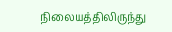நிலையத்திலிருந்து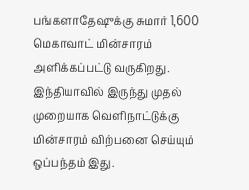பங்களாதேஷுக்கு சுமார் 1,600 மெகாவாட் மின்சாரம் அளிக்கப்பட்டு வருகிறது. இந்தியாவில் இருந்து முதல் முறையாக வெளிநாட்டுக்கு மின்சாரம் விற்பனை செய்யும் ஒப்பந்தம் இது.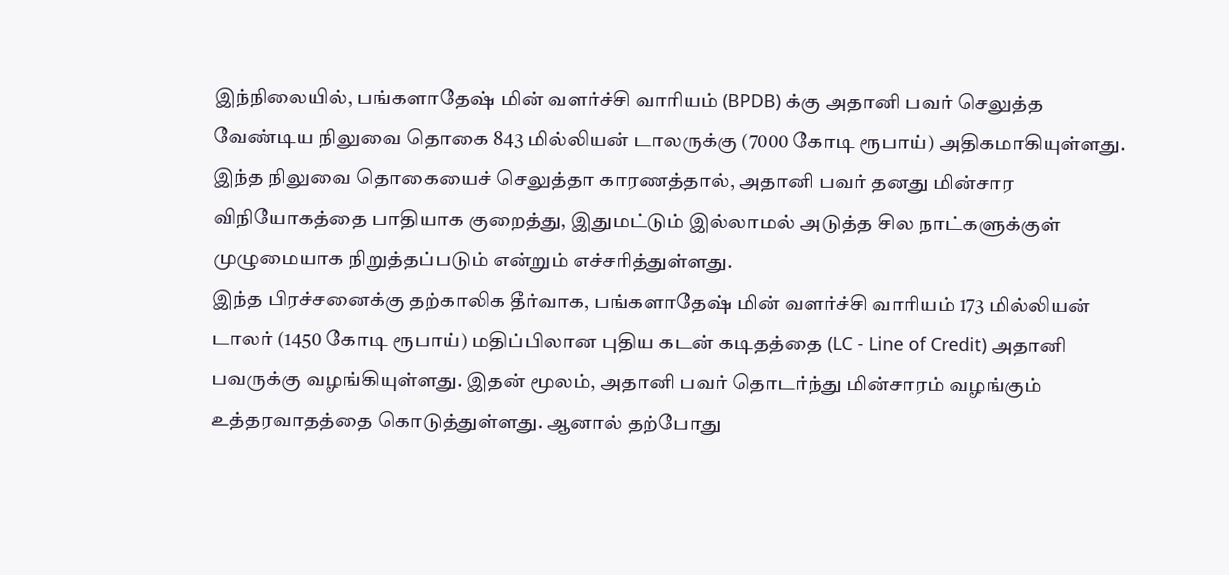இந்நிலையில், பங்களாதேஷ் மின் வளர்ச்சி வாரியம் (BPDB) க்கு அதானி பவர் செலுத்த வேண்டிய நிலுவை தொகை 843 மில்லியன் டாலருக்கு (7000 கோடி ரூபாய்) அதிகமாகியுள்ளது. இந்த நிலுவை தொகையைச் செலுத்தா காரணத்தால், அதானி பவர் தனது மின்சார விநியோகத்தை பாதியாக குறைத்து, இதுமட்டும் இல்லாமல் அடுத்த சில நாட்களுக்குள் முழுமையாக நிறுத்தப்படும் என்றும் எச்சரித்துள்ளது.
இந்த பிரச்சனைக்கு தற்காலிக தீர்வாக, பங்களாதேஷ் மின் வளர்ச்சி வாரியம் 173 மில்லியன் டாலர் (1450 கோடி ரூபாய்) மதிப்பிலான புதிய கடன் கடிதத்தை (LC - Line of Credit) அதானி பவருக்கு வழங்கியுள்ளது. இதன் மூலம், அதானி பவர் தொடர்ந்து மின்சாரம் வழங்கும் உத்தரவாதத்தை கொடுத்துள்ளது. ஆனால் தற்போது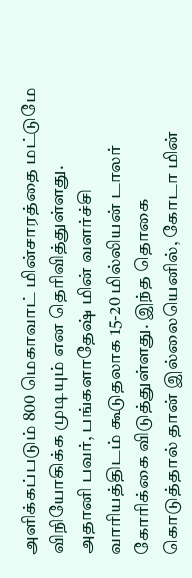அளிக்கப்படும் 800 மெகாவாட் மின்சாரத்தை மட்டுமே விநியோகிக்க முடியும் என தெரிவித்துள்ளது.
அதானி பவர், பங்களாதேஷ் மின் வளர்ச்சி வாரியத்திடம் கூடுதலாக 15-20 மில்லியன் டாலர் கோரிக்கை விடுத்துள்ளது. இந்த தொகை கொடுத்தால் தான் இல்லையெனில், கோடா மின்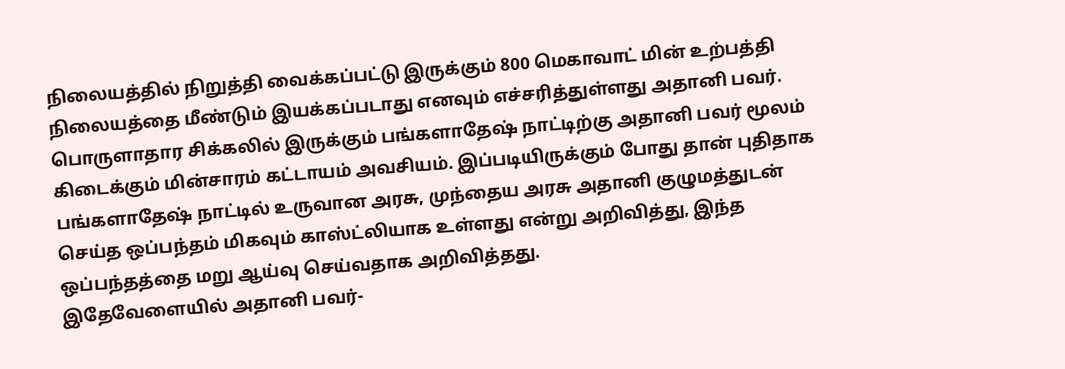நிலையத்தில் நிறுத்தி வைக்கப்பட்டு இருக்கும் 800 மெகாவாட் மின் உற்பத்தி நிலையத்தை மீண்டும் இயக்கப்படாது எனவும் எச்சரித்துள்ளது அதானி பவர்.
பொருளாதார சிக்கலில் இருக்கும் பங்களாதேஷ் நாட்டிற்கு அதானி பவர் மூலம் கிடைக்கும் மின்சாரம் கட்டாயம் அவசியம். இப்படியிருக்கும் போது தான் புதிதாக பங்களாதேஷ் நாட்டில் உருவான அரசு, முந்தைய அரசு அதானி குழுமத்துடன் செய்த ஒப்பந்தம் மிகவும் காஸ்ட்லியாக உள்ளது என்று அறிவித்து, இந்த ஒப்பந்தத்தை மறு ஆய்வு செய்வதாக அறிவித்தது.
இதேவேளையில் அதானி பவர்-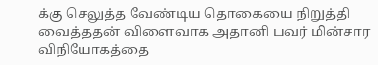க்கு செலுத்த வேண்டிய தொகையை நிறுத்தி வைத்ததன் விளைவாக அதானி பவர் மின்சார விநியோகத்தை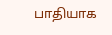பாதியாக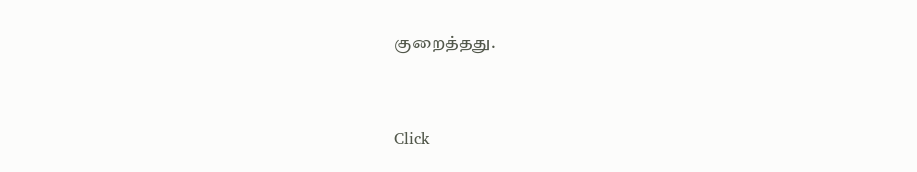குறைத்தது.


Click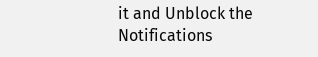it and Unblock the Notifications